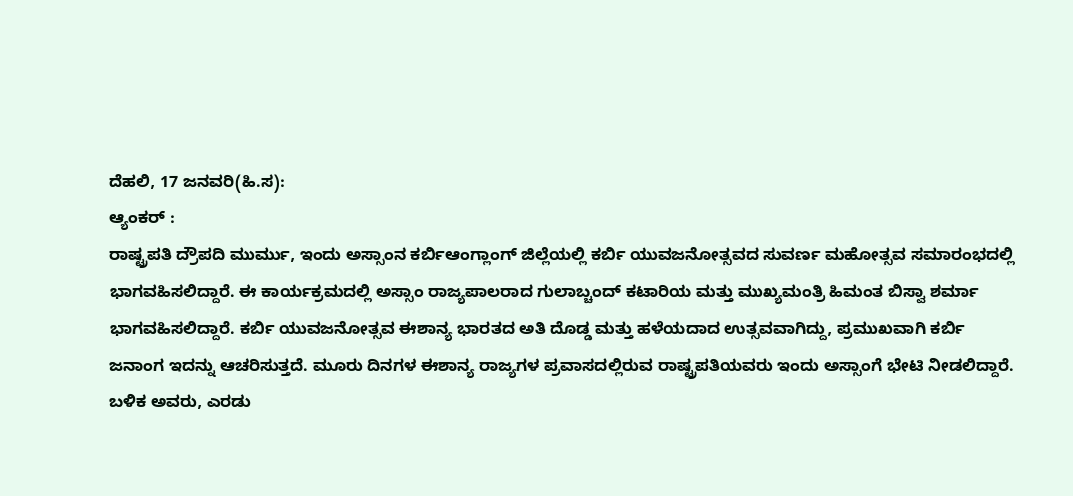ದೆಹಲಿ, 17 ಜನವರಿ(ಹಿ.ಸ):
ಆ್ಯಂಕರ್ :
ರಾಷ್ಟ್ರಪತಿ ದ್ರೌಪದಿ ಮುರ್ಮು, ಇಂದು ಅಸ್ಸಾಂನ ಕರ್ಬಿಆಂಗ್ಲಾಂಗ್ ಜಿಲ್ಲೆಯಲ್ಲಿ ಕರ್ಬಿ ಯುವಜನೋತ್ಸವದ ಸುವರ್ಣ ಮಹೋತ್ಸವ ಸಮಾರಂಭದಲ್ಲಿ ಭಾಗವಹಿಸಲಿದ್ದಾರೆ. ಈ ಕಾರ್ಯಕ್ರಮದಲ್ಲಿ ಅಸ್ಸಾಂ ರಾಜ್ಯಪಾಲರಾದ ಗುಲಾಬ್ಚಂದ್ ಕಟಾರಿಯ ಮತ್ತು ಮುಖ್ಯಮಂತ್ರಿ ಹಿಮಂತ ಬಿಸ್ವಾ ಶರ್ಮಾ ಭಾಗವಹಿಸಲಿದ್ದಾರೆ. ಕರ್ಬಿ ಯುವಜನೋತ್ಸವ ಈಶಾನ್ಯ ಭಾರತದ ಅತಿ ದೊಡ್ಡ ಮತ್ತು ಹಳೆಯದಾದ ಉತ್ಸವವಾಗಿದ್ದು, ಪ್ರಮುಖವಾಗಿ ಕರ್ಬಿ ಜನಾಂಗ ಇದನ್ನು ಆಚರಿಸುತ್ತದೆ. ಮೂರು ದಿನಗಳ ಈಶಾನ್ಯ ರಾಜ್ಯಗಳ ಪ್ರವಾಸದಲ್ಲಿರುವ ರಾಷ್ಟ್ರಪತಿಯವರು ಇಂದು ಅಸ್ಸಾಂಗೆ ಭೇಟಿ ನೀಡಲಿದ್ದಾರೆ. ಬಳಿಕ ಅವರು, ಎರಡು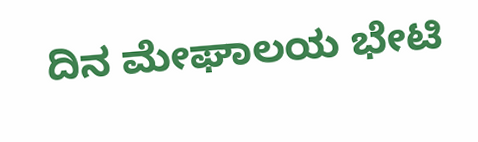ದಿನ ಮೇಘಾಲಯ ಭೇಟಿ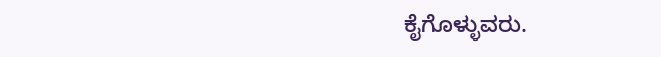ಕೈಗೊಳ್ಳುವರು.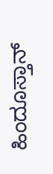ಹಿಂದೂಸ್ತಾನ್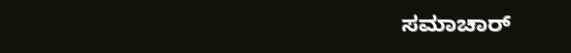ಸಮಾಚಾರ್